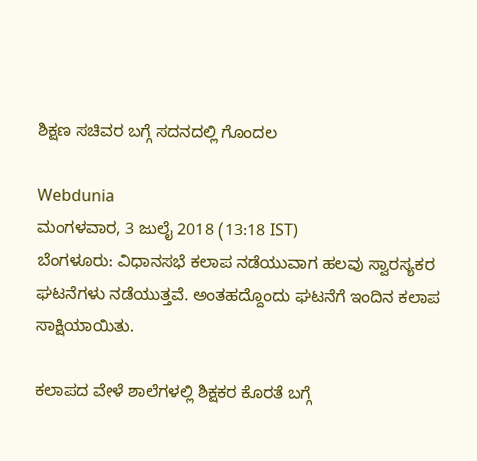ಶಿಕ್ಷಣ ಸಚಿವರ ಬಗ್ಗೆ ಸದನದಲ್ಲಿ ಗೊಂದಲ

Webdunia
ಮಂಗಳವಾರ, 3 ಜುಲೈ 2018 (13:18 IST)
ಬೆಂಗಳೂರು: ವಿಧಾನಸಭೆ ಕಲಾಪ ನಡೆಯುವಾಗ ಹಲವು ಸ್ವಾರಸ್ಯಕರ ಘಟನೆಗಳು ನಡೆಯುತ್ತವೆ. ಅಂತಹದ್ದೊಂದು ಘಟನೆಗೆ ಇಂದಿನ ಕಲಾಪ ಸಾಕ್ಷಿಯಾಯಿತು.

ಕಲಾಪದ ವೇಳೆ ಶಾಲೆಗಳಲ್ಲಿ ಶಿಕ್ಷಕರ ಕೊರತೆ ಬಗ್ಗೆ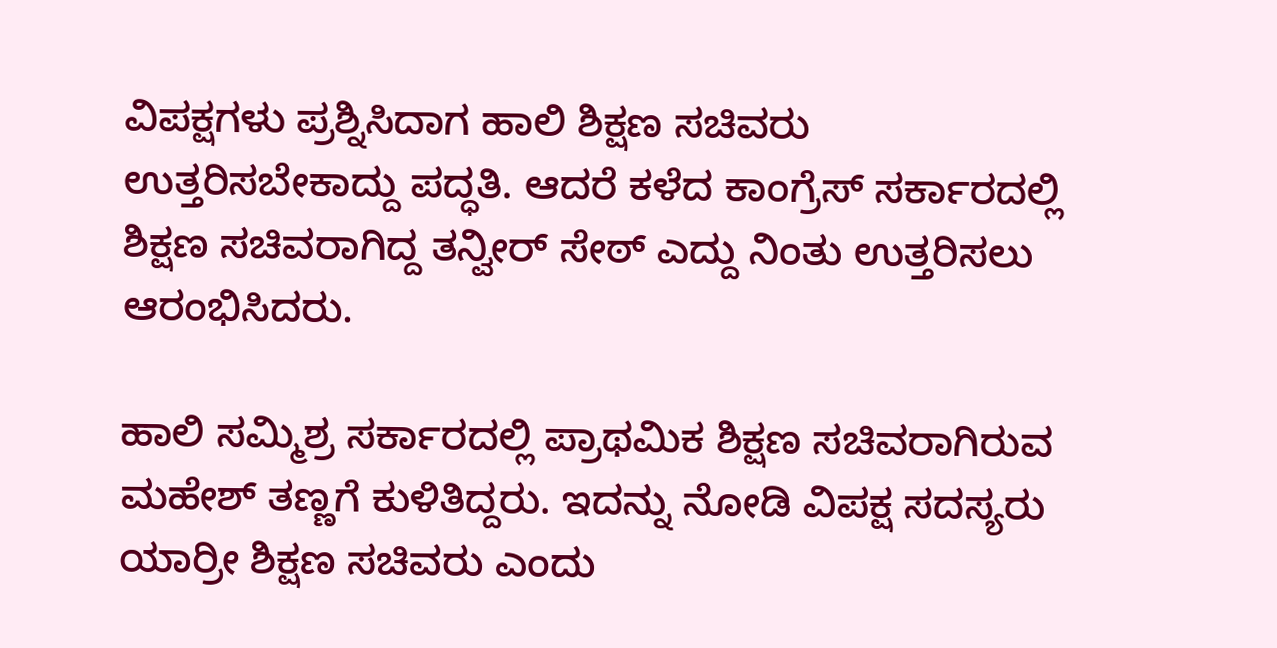ವಿಪಕ್ಷಗಳು ಪ್ರಶ್ನಿಸಿದಾಗ ಹಾಲಿ ಶಿಕ್ಷಣ ಸಚಿವರು ಉತ್ತರಿಸಬೇಕಾದ್ದು ಪದ್ಧತಿ. ಆದರೆ ಕಳೆದ ಕಾಂಗ್ರೆಸ್ ಸರ್ಕಾರದಲ್ಲಿ ಶಿಕ್ಷಣ ಸಚಿವರಾಗಿದ್ದ ತನ್ವೀರ್ ಸೇಠ್ ಎದ್ದು ನಿಂತು ಉತ್ತರಿಸಲು ಆರಂಭಿಸಿದರು.

ಹಾಲಿ ಸಮ್ಮಿಶ್ರ ಸರ್ಕಾರದಲ್ಲಿ ಪ್ರಾಥಮಿಕ ಶಿಕ್ಷಣ ಸಚಿವರಾಗಿರುವ ಮಹೇಶ್ ತಣ್ಣಗೆ ಕುಳಿತಿದ್ದರು. ಇದನ್ನು ನೋಡಿ ವಿಪಕ್ಷ ಸದಸ್ಯರು ಯಾರ್ರೀ ಶಿಕ್ಷಣ ಸಚಿವರು ಎಂದು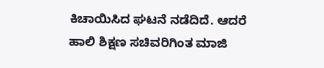ಕಿಚಾಯಿಸಿದ ಘಟನೆ ನಡೆದಿದೆ. ಆದರೆ ಹಾಲಿ ಶಿಕ್ಷಣ ಸಚಿವರಿಗಿಂತ ಮಾಜಿ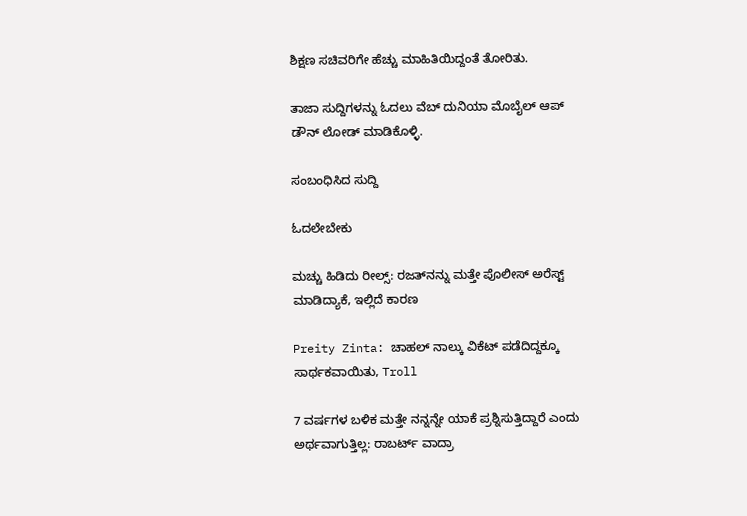ಶಿಕ್ಷಣ ಸಚಿವರಿಗೇ ಹೆಚ್ಚು ಮಾಹಿತಿಯಿದ್ದಂತೆ ತೋರಿತು.

ತಾಜಾ ಸುದ್ದಿಗಳನ್ನು ಓದಲು ವೆಬ್ ದುನಿಯಾ ಮೊಬೈಲ್ ಆಪ್ ಡೌನ್ ಲೋಡ್ ಮಾಡಿಕೊಳ್ಳಿ.

ಸಂಬಂಧಿಸಿದ ಸುದ್ದಿ

ಓದಲೇಬೇಕು

ಮಚ್ಚು ಹಿಡಿದು ರೀಲ್ಸ್‌: ರಜತ್‌ನನ್ನು ಮತ್ತೇ ಪೊಲೀಸ್ ಅರೆಸ್ಟ್ ಮಾಡಿದ್ಯಾಕೆ, ಇಲ್ಲಿದೆ ಕಾರಣ

Preity Zinta: ಚಾಹಲ್ ನಾಲ್ಕು ವಿಕೆಟ್ ಪಡೆದಿದ್ದಕ್ಕೂ ಸಾರ್ಥಕವಾಯಿತು, Troll

7 ವರ್ಷಗಳ ಬಳಿಕ ಮತ್ತೇ ನನ್ನನ್ನೇ ಯಾಕೆ ಪ್ರಶ್ನಿಸುತ್ತಿದ್ದಾರೆ ಎಂದು ಅರ್ಥವಾಗುತ್ತಿಲ್ಲ: ರಾಬರ್ಟ್‌ ವಾದ್ರಾ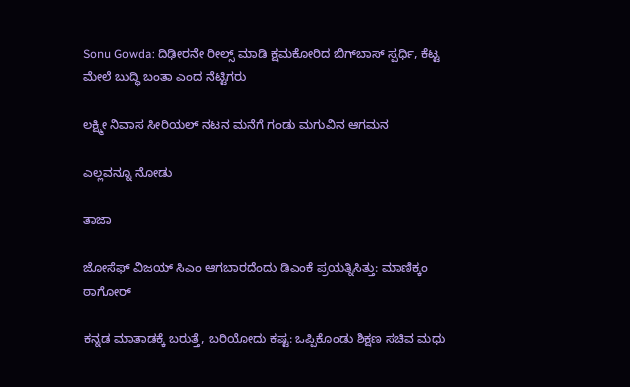Sonu Gowda: ದಿಢೀರನೇ ರೀಲ್ಸ್ ಮಾಡಿ ಕ್ಷಮಕೋರಿದ ಬಿಗ್‌ಬಾಸ್‌ ಸ್ಪರ್ಧಿ, ಕೆಟ್ಟ ಮೇಲೆ ಬುದ್ಧಿ ಬಂತಾ ಎಂದ ನೆಟ್ಟಿಗರು

ಲಕ್ಷ್ಮೀ ನಿವಾಸ ಸೀರಿಯಲ್ ನಟನ ಮನೆಗೆ ಗಂಡು ಮಗುವಿನ ಆಗಮನ

ಎಲ್ಲವನ್ನೂ ನೋಡು

ತಾಜಾ

ಜೋಸೆಫ್ ವಿಜಯ್ ಸಿಎಂ ಆಗಬಾರದೆಂದು ಡಿಎಂಕೆ ಪ್ರಯತ್ನಿಸಿತ್ತು: ಮಾಣಿಕ್ಕಂ ಠಾಗೋರ್‌

ಕನ್ನಡ ಮಾತಾಡಕ್ಕೆ ಬರುತ್ತೆ, ಬರಿಯೋದು ಕಷ್ಟ: ಒಪ್ಪಿಕೊಂಡು ಶಿಕ್ಷಣ ಸಚಿವ ಮಧು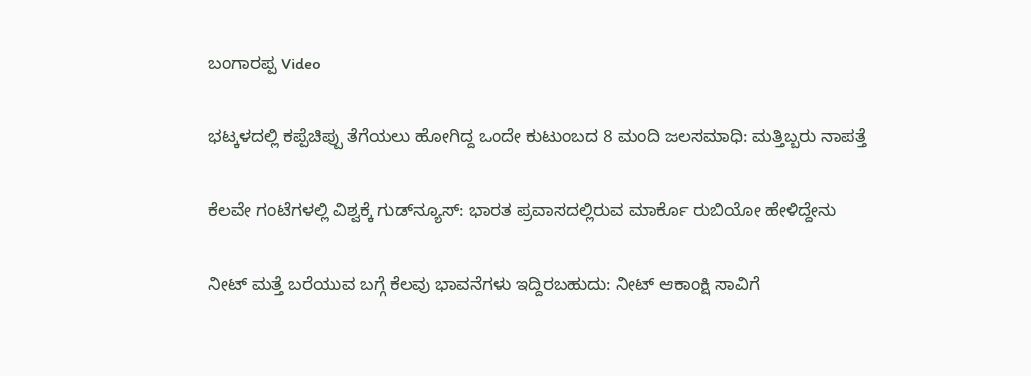ಬಂಗಾರಪ್ಪ Video

ಭಟ್ಕಳದಲ್ಲಿ ಕಪ್ಪೆಚಿಪ್ಪು ತೆಗೆಯಲು ಹೋಗಿದ್ದ ಒಂದೇ ಕುಟುಂಬದ 8 ಮಂದಿ ಜಲಸಮಾಧಿ: ಮತ್ತಿಬ್ಬರು ನಾಪತ್ತೆ

ಕೆಲವೇ ಗಂಟೆಗಳಲ್ಲಿ ವಿಶ್ವಕ್ಕೆ ಗುಡ್‌ನ್ಯೂಸ್‌: ಭಾರತ ಪ್ರವಾಸದಲ್ಲಿರುವ ಮಾರ್ಕೊ ರುಬಿಯೋ ಹೇಳಿದ್ದೇನು

ನೀಟ್ ಮತ್ತೆ ಬರೆಯುವ ಬಗ್ಗೆ ಕೆಲವು ಭಾವನೆಗಳು ಇದ್ದಿರಬಹುದು: ನೀಟ್ ಆಕಾಂಕ್ಷಿ ಸಾವಿಗೆ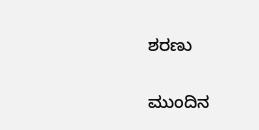ಶರಣು‌

ಮುಂದಿನ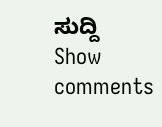ಸುದ್ದಿ
Show comments